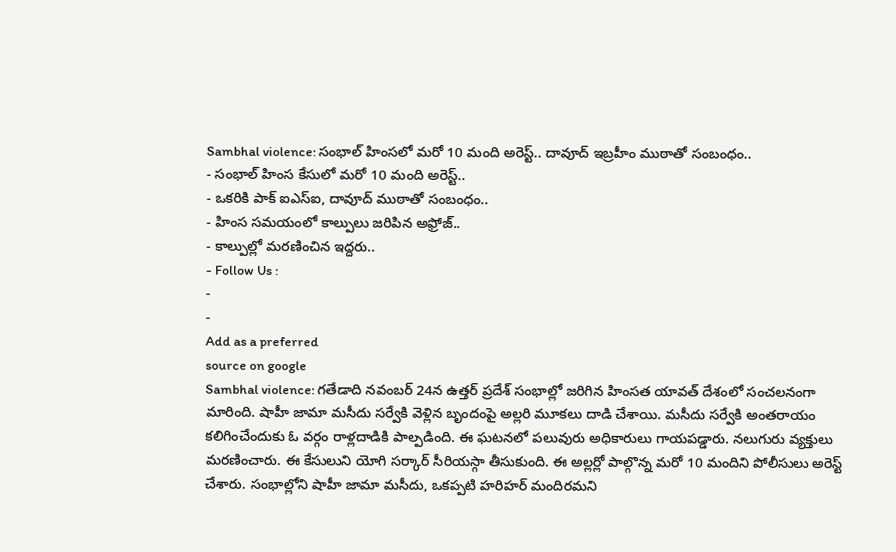Sambhal violence: సంభాల్ హింసలో మరో 10 మంది అరెస్ట్.. దావూద్ ఇబ్రహీం ముఠాతో సంబంధం..
- సంభాల్ హింస కేసులో మరో 10 మంది అరెస్ట్..
- ఒకరికి పాక్ ఐఎస్ఐ, దావూద్ ముఠాతో సంబంధం..
- హింస సమయంలో కాల్పులు జరిపిన అఫ్రోజ్..
- కాల్పుల్లో మరణించిన ఇద్దరు..
- Follow Us :
-
-
Add as a preferred
source on google
Sambhal violence: గతేడాది నవంబర్ 24న ఉత్తర్ ప్రదేశ్ సంభాల్లో జరిగిన హింసత యావత్ దేశంలో సంచలనంగా మారింది. షాహీ జామా మసీదు సర్వేకి వెళ్లిన బృందంపై అల్లరి మూకలు దాడి చేశాయి. మసీదు సర్వేకి అంతరాయం కలిగించేందుకు ఓ వర్గం రాళ్లదాడికి పాల్పడింది. ఈ ఘటనలో పలువురు అధికారులు గాయపడ్డారు. నలుగురు వ్యక్తులు మరణించారు. ఈ కేసులుని యోగి సర్కార్ సీరియస్గా తీసుకుంది. ఈ అల్లర్లో పాల్గొన్న మరో 10 మందిని పోలీసులు అరెస్ట్ చేశారు. సంభాల్లోని షాహీ జామా మసీదు, ఒకప్పటి హరిహర్ మందిరమని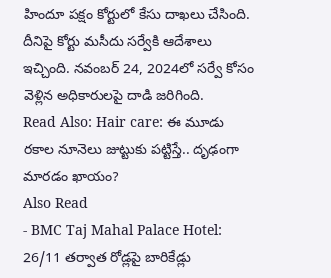హిందూ పక్షం కోర్టులో కేసు దాఖలు చేసింది. దీనిపై కోర్టు మసీదు సర్వేకి ఆదేశాలు ఇచ్చింది. నవంబర్ 24, 2024లో సర్వే కోసం వెళ్లిన అధికారులపై దాడి జరిగింది.
Read Also: Hair care: ఈ మూడు రకాల నూనెలు జుట్టుకు పట్టిస్తే.. దృఢంగా మారడం ఖాయం?
Also Read
- BMC Taj Mahal Palace Hotel: 26/11 తర్వాత రోడ్లపై బారికేడ్లు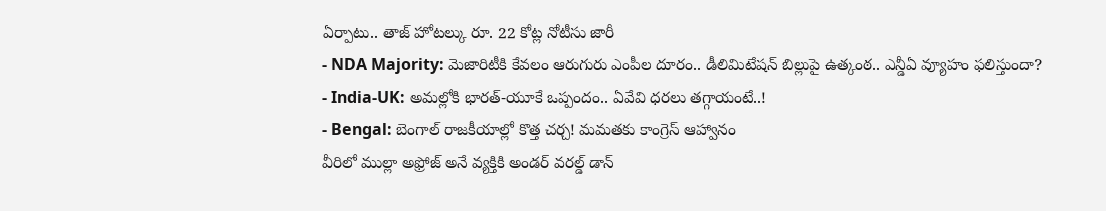ఏర్పాటు.. తాజ్ హోటల్కు రూ. 22 కోట్ల నోటీసు జారీ
- NDA Majority: మెజారిటీకి కేవలం ఆరుగురు ఎంపీల దూరం.. డీలిమిటేషన్ బిల్లుపై ఉత్కంఠ.. ఎన్డీఏ వ్యూహం ఫలిస్తుందా?
- India-UK: అమల్లోకి భారత్-యూకే ఒప్పందం.. ఏవేవి ధరలు తగ్గాయంటే..!
- Bengal: బెంగాల్ రాజకీయాల్లో కొత్త చర్చ! మమతకు కాంగ్రెస్ ఆహ్వానం
వీరిలో ముల్లా అఫ్రోజ్ అనే వ్యక్తికి అండర్ వరల్డ్ డాన్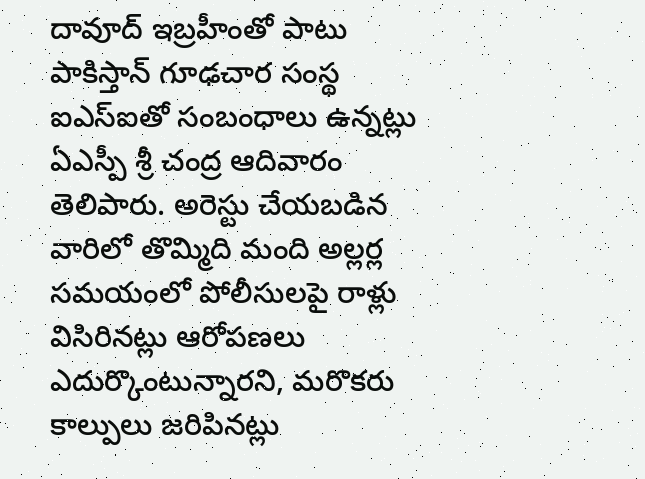దావూద్ ఇబ్రహీంతో పాటు పాకిస్తాన్ గూఢచార సంస్థ ఐఎస్ఐతో సంబంధాలు ఉన్నట్లు ఏఎస్పీ శ్రీ చంద్ర ఆదివారం తెలిపారు. అరెస్టు చేయబడిన వారిలో తొమ్మిది మంది అల్లర్ల సమయంలో పోలీసులపై రాళ్లు విసిరినట్లు ఆరోపణలు ఎదుర్కొంటున్నారని, మరొకరు కాల్పులు జరిపినట్లు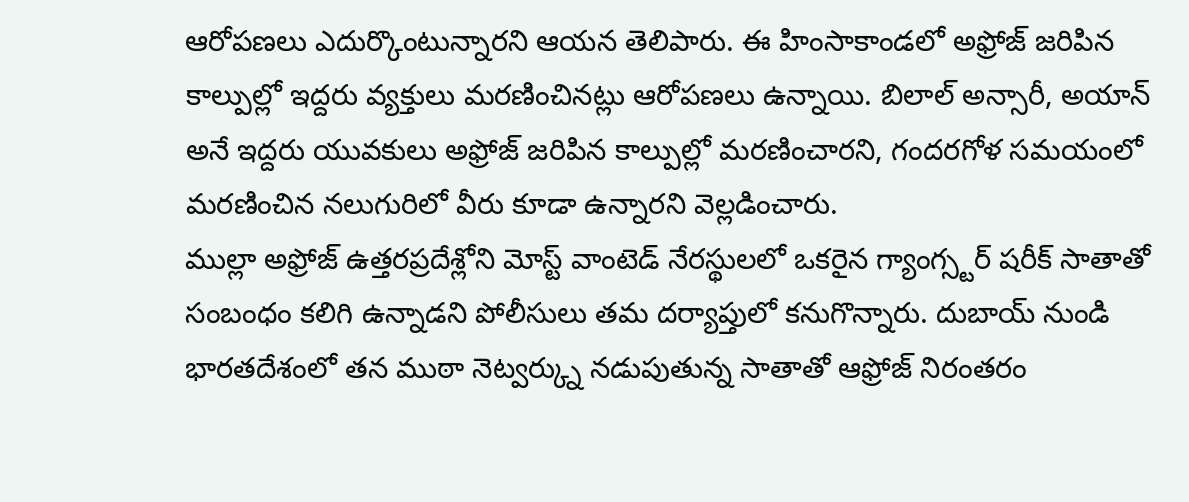ఆరోపణలు ఎదుర్కొంటున్నారని ఆయన తెలిపారు. ఈ హింసాకాండలో అఫ్రోజ్ జరిపిన కాల్పుల్లో ఇద్దరు వ్యక్తులు మరణించినట్లు ఆరోపణలు ఉన్నాయి. బిలాల్ అన్సారీ, అయాన్ అనే ఇద్దరు యువకులు అఫ్రోజ్ జరిపిన కాల్పుల్లో మరణించారని, గందరగోళ సమయంలో మరణించిన నలుగురిలో వీరు కూడా ఉన్నారని వెల్లడించారు.
ముల్లా అఫ్రోజ్ ఉత్తరప్రదేశ్లోని మోస్ట్ వాంటెడ్ నేరస్థులలో ఒకరైన గ్యాంగ్స్టర్ షరీక్ సాతాతో సంబంధం కలిగి ఉన్నాడని పోలీసులు తమ దర్యాప్తులో కనుగొన్నారు. దుబాయ్ నుండి భారతదేశంలో తన ముఠా నెట్వర్క్ను నడుపుతున్న సాతాతో ఆఫ్రోజ్ నిరంతరం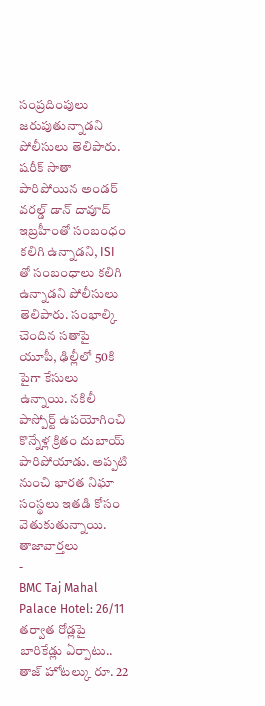సంప్రదింపులు జరుపుతున్నాడని పోలీసులు తెలిపారు. షరీక్ సాతా పారిపోయిన అండర్ వరల్డ్ డాన్ దావూద్ ఇబ్రహీంతో సంబంధం కలిగి ఉన్నాడని, ISI తో సంబంధాలు కలిగి ఉన్నాడని పోలీసులు తెలిపారు. సంభాల్కి చెందిన సతాపై యూపీ, ఢిల్లీలో 50కి పైగా కేసులు ఉన్నాయి. నకిలీ పాస్పోర్ట్ ఉపయోగించి కొన్నేళ్ల క్రితం దుబాయ్ పారిపోయాడు. అప్పటి నుంచి భారత నిఘా సంస్థలు ఇతడి కోసం వెతుకుతున్నాయి.
తాజావార్తలు
-
BMC Taj Mahal Palace Hotel: 26/11 తర్వాత రోడ్లపై బారికేడ్లు ఏర్పాటు.. తాజ్ హోటల్కు రూ. 22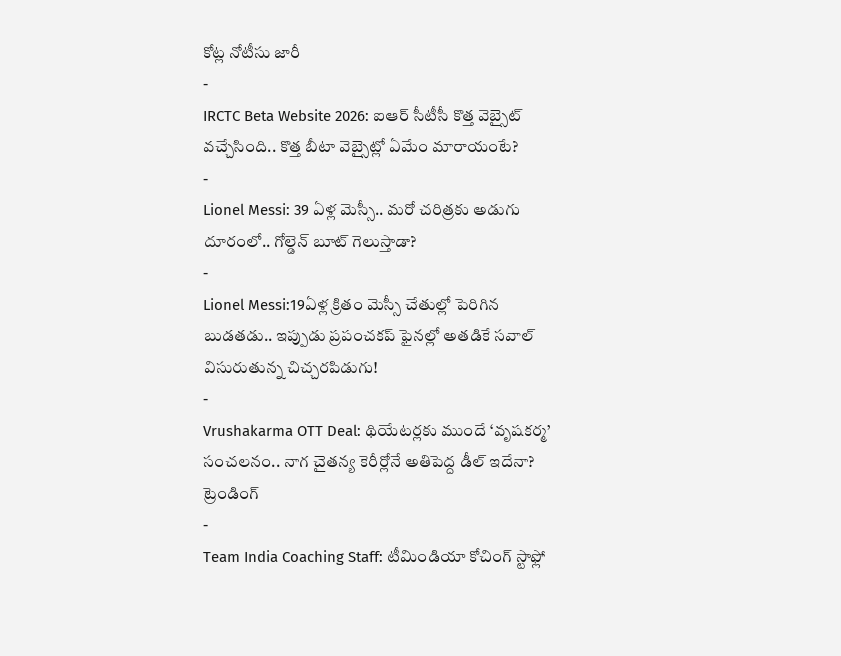కోట్ల నోటీసు జారీ
-
IRCTC Beta Website 2026: ఐఆర్ సీటీసీ కొత్త వెబ్సైట్ వచ్చేసింది.. కొత్త బీటా వెబ్సైట్లో ఏమేం మారాయంటే?
-
Lionel Messi: 39 ఏళ్ల మెస్సీ.. మరో చరిత్రకు అడుగు దూరంలో.. గోల్డెన్ బూట్ గెలుస్తాడా?
-
Lionel Messi:19ఏళ్ల క్రితం మెస్సీ చేతుల్లో పెరిగిన బుడతడు.. ఇప్పుడు ప్రపంచకప్ ఫైనల్లో అతడికే సవాల్ విసురుతున్న చిచ్చరపిడుగు!
-
Vrushakarma OTT Deal: థియేటర్లకు ముందే ‘వృషకర్మ’ సంచలనం.. నాగ చైతన్య కెరీర్లోనే అతిపెద్ద డీల్ ఇదేనా?
ట్రెండింగ్
-
Team India Coaching Staff: టీమిండియా కోచింగ్ స్టాఫ్లో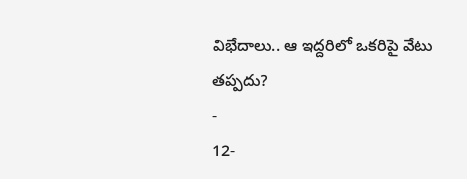విభేదాలు.. ఆ ఇద్దరిలో ఒకరిపై వేటు తప్పదు?
-
12-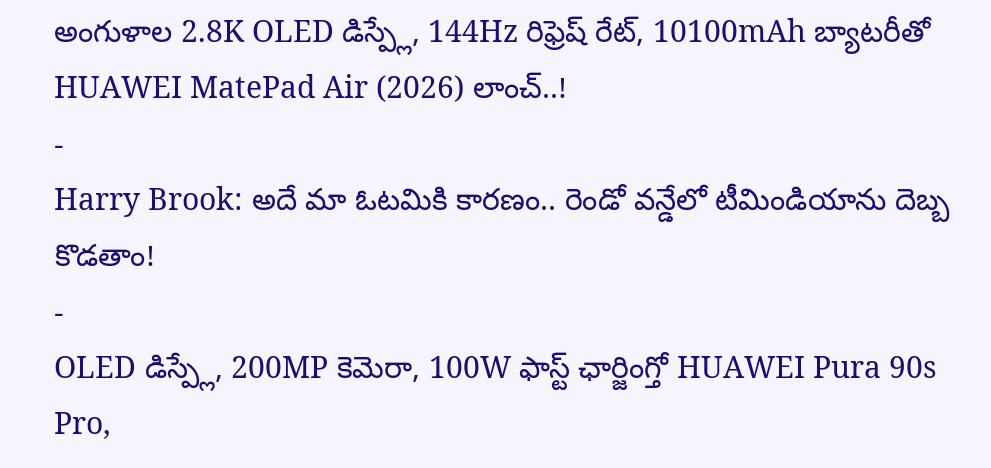అంగుళాల 2.8K OLED డిస్ప్లే, 144Hz రిఫ్రెష్ రేట్, 10100mAh బ్యాటరీతో HUAWEI MatePad Air (2026) లాంచ్..!
-
Harry Brook: అదే మా ఓటమికి కారణం.. రెండో వన్డేలో టీమిండియాను దెబ్బ కొడతాం!
-
OLED డిస్ప్లే, 200MP కెమెరా, 100W ఫాస్ట్ ఛార్జింగ్తో HUAWEI Pura 90s Pro,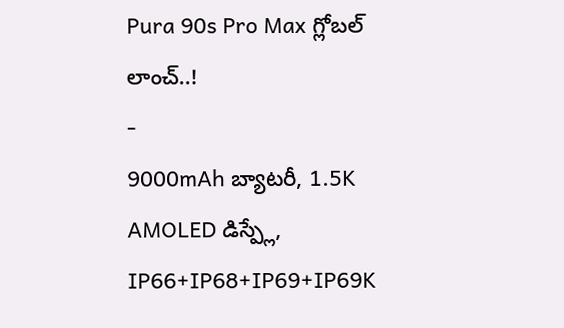Pura 90s Pro Max గ్లోబల్ లాంచ్..!
-
9000mAh బ్యాటరీ, 1.5K AMOLED డిస్ప్లే, IP66+IP68+IP69+IP69K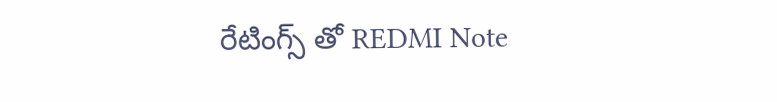రేటింగ్స్ తో REDMI Note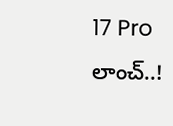17 Pro లాంచ్..!